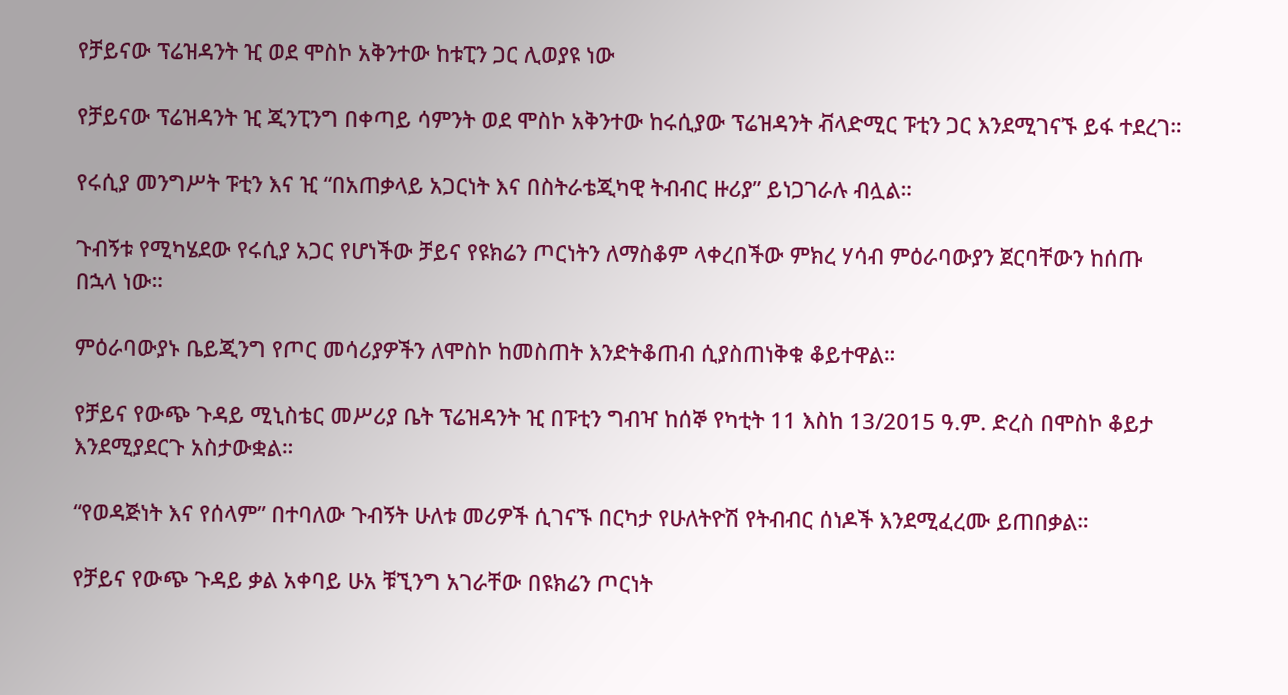የቻይናው ፕሬዝዳንት ዢ ወደ ሞስኮ አቅንተው ከቱፒን ጋር ሊወያዩ ነው

የቻይናው ፕሬዝዳንት ዢ ጂንፒንግ በቀጣይ ሳምንት ወደ ሞስኮ አቅንተው ከሩሲያው ፕሬዝዳንት ቭላድሚር ፑቲን ጋር እንደሚገናኙ ይፋ ተደረገ።

የሩሲያ መንግሥት ፑቲን እና ዢ “በአጠቃላይ አጋርነት እና በስትራቴጂካዊ ትብብር ዙሪያ” ይነጋገራሉ ብሏል።

ጉብኝቱ የሚካሄደው የሩሲያ አጋር የሆነችው ቻይና የዩክሬን ጦርነትን ለማስቆም ላቀረበችው ምክረ ሃሳብ ምዕራባውያን ጀርባቸውን ከሰጡ በኋላ ነው።

ምዕራባውያኑ ቤይጂንግ የጦር መሳሪያዎችን ለሞስኮ ከመስጠት እንድትቆጠብ ሲያስጠነቅቁ ቆይተዋል።

የቻይና የውጭ ጉዳይ ሚኒስቴር መሥሪያ ቤት ፕሬዝዳንት ዢ በፑቲን ግብዣ ከሰኞ የካቲት 11 እስከ 13/2015 ዓ.ም. ድረስ በሞስኮ ቆይታ እንደሚያደርጉ አስታውቋል።

“የወዳጅነት እና የሰላም” በተባለው ጉብኝት ሁለቱ መሪዎች ሲገናኙ በርካታ የሁለትዮሽ የትብብር ሰነዶች እንደሚፈረሙ ይጠበቃል።

የቻይና የውጭ ጉዳይ ቃል አቀባይ ሁአ ቹኚንግ አገራቸው በዩክሬን ጦርነት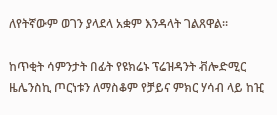ለየትኛውም ወገን ያላደላ አቋም እንዳላት ገልጸዋል።

ከጥቂት ሳምንታት በፊት የዩክሬኑ ፕሬዝዳንት ቭሎድሚር ዜሌንስኪ ጦርነቱን ለማስቆም የቻይና ምክር ሃሳብ ላይ ከዢ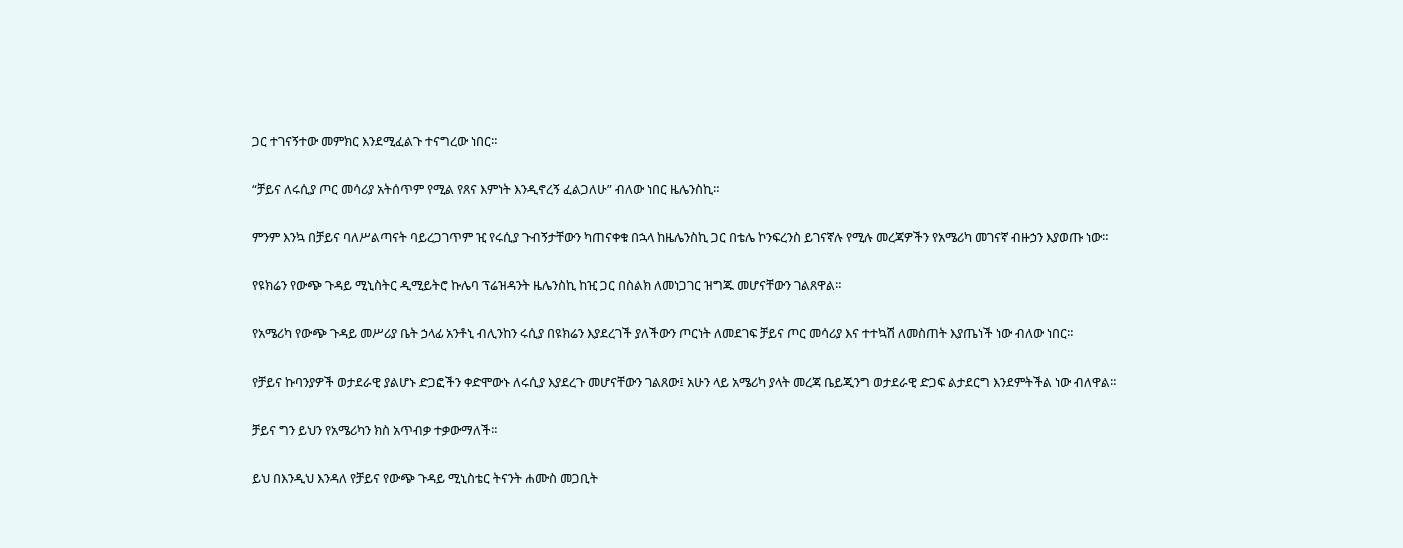ጋር ተገናኝተው መምክር እንደሚፈልጉ ተናግረው ነበር።

“ቻይና ለሩሲያ ጦር መሳሪያ አትሰጥም የሚል የጸና እምነት እንዲኖረኝ ፈልጋለሁ” ብለው ነበር ዜሌንስኪ።

ምንም እንኳ በቻይና ባለሥልጣናት ባይረጋገጥም ዢ የሩሲያ ጉብኝታቸውን ካጠናቀቁ በኋላ ከዜሌንስኪ ጋር በቴሌ ኮንፍረንስ ይገናኛሉ የሚሉ መረጃዎችን የአሜሪካ መገናኛ ብዙኃን እያወጡ ነው።

የዩክሬን የውጭ ጉዳይ ሚኒስትር ዲሚይትሮ ኩሌባ ፕሬዝዳንት ዜሌንስኪ ከዢ ጋር በስልክ ለመነጋገር ዝግጁ መሆናቸውን ገልጸዋል።

የአሜሪካ የውጭ ጉዳይ መሥሪያ ቤት ኃላፊ አንቶኒ ብሊንከን ሩሲያ በዩክሬን እያደረገች ያለችውን ጦርነት ለመደገፍ ቻይና ጦር መሳሪያ እና ተተኳሽ ለመስጠት እያጤነች ነው ብለው ነበር።

የቻይና ኩባንያዎች ወታደራዊ ያልሆኑ ድጋፎችን ቀድሞውኑ ለሩሲያ እያደረጉ መሆናቸውን ገልጸው፤ አሁን ላይ አሜሪካ ያላት መረጃ ቤይጂንግ ወታደራዊ ድጋፍ ልታደርግ እንደምትችል ነው ብለዋል።

ቻይና ግን ይህን የአሜሪካን ክስ አጥብቃ ተቃውማለች።

ይህ በእንዲህ እንዳለ የቻይና የውጭ ጉዳይ ሚኒስቴር ትናንት ሐሙስ መጋቢት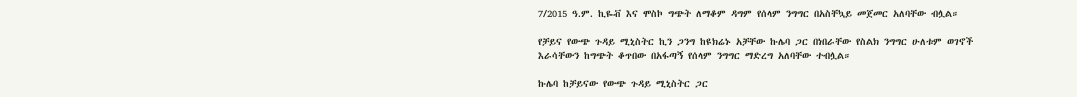7/2015 ዓ.ም. ኪዬቭ እና ሞስኮ ግጭት ለማቆም ዳግም የሰላም ንግግር በአስቸኳይ መጀመር አለባቸው ብሏል።

የቻይና የውጭ ጉዳይ ሚኒስትር ኪን ጋንግ ከዩክሬኑ አቻቸው ኩሌባ ጋር በነበራቸው የስልክ ንግግር ሁለቱም ወገኖች እራሳቸውን ከግጭት ቆጥበው በአፋጣኝ የሰላም ንግግር ማድረግ አለባቸው ተብሏል።

ኩሌባ ከቻይናው የውጭ ጉዳይ ሚኒስትር ጋር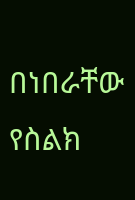በነበራቸው የስልክ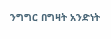ንግግር በግዛት አንድነት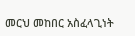መርህ መከበር አስፈላጊነት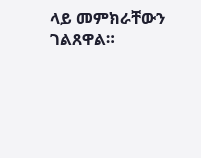ላይ መምክራቸውን ገልጸዋል።